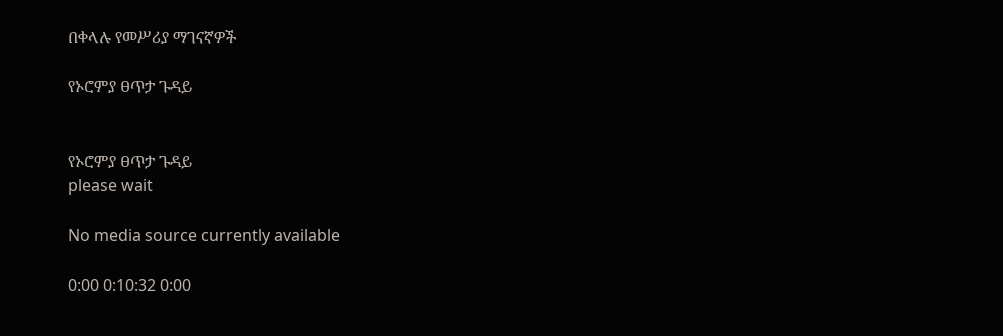በቀላሉ የመሥሪያ ማገናኛዎች

የኦሮምያ ፀጥታ ጉዳይ


የኦሮምያ ፀጥታ ጉዳይ
please wait

No media source currently available

0:00 0:10:32 0:00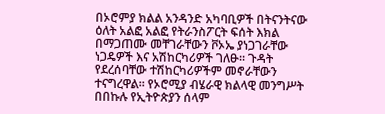በኦሮምያ ክልል አንዳንድ አካባቢዎች በትናንትናው ዕለት አልፎ አልፎ የትራንስፖርት ፍሰት እክል በማጋጠሙ መቸገራቸውን ቮኦኤ ያነጋገራቸው ነጋዴዎች እና አሽከርካሪዎች ገለፁ። ጉዳት የደረሰባቸው ተሽከርካሪዎችም መኖራቸውን ተናግረዋል። የኦሮሚያ ብሄራዊ ክልላዊ መንግሥት በበኩሉ የኢትዮጵያን ሰላም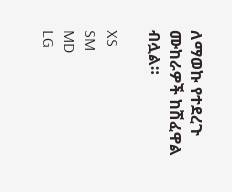ለማወኩ የተደረጉ ሙከራዎች ከሽፈዋል ብሏል።

XS
SM
MD
LG